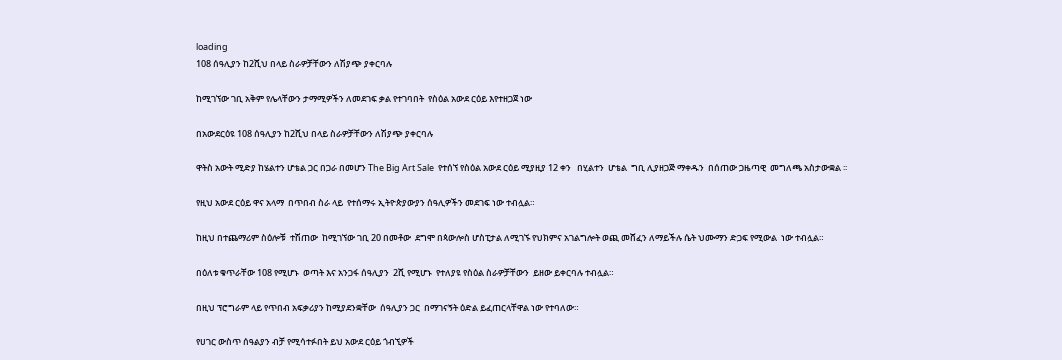loading
108 ሰዓሊያን ከ2ሺህ በላይ ስራዎቻቸውን ለሽያጭ ያቀርባሉ

ከሚገኘው ገቢ አቅም የሌላቸውን ታማሚዎችን ለመደገፍ ቃል የተገባበት  የስዕል አውደ ርዕይ እየተዘጋጀ ነው

በአውደርዕዩ 108 ሰዓሊያን ከ2ሺህ በላይ ስራዎቻቸውን ለሽያጭ ያቀርባሉ

ዋትስ አውት ሚድያ ከሄልተን ሆቴል ጋር በጋራ በመሆን The Big Art Sale  የተሰኘ የስዕል አውደ ርዕይ ሚያዚያ 12 ቀን   በሂልተን  ሆቴል  ግቢ ሊያዘጋጅ ማቀዱን  በሰጠው ጋዜጣዊ  መግለጫ አስታውቋል ፡፡

የዚህ አውደ ርዕይ ዋና አላማ  በጥበብ ስራ ላይ  የተሰማሩ ኢትዮጵያውያን ሰዓሊዎችን መደገፍ ነው ተብሏል።

ከዚህ በተጨማሪም ስዕሎቹ  ተሽጠው  ከሚገኘው ገቢ 20 በመቶው  ደግሞ በጳውሎስ ሆስፒታል ለሚገኙ የህክምና አገልግሎት ወጪ መሸፈን ለማይችሉ ሴት ህሙማን ድጋፍ የሚውል  ነው ተብሏል።

በዕለቱ ቁጥራቸው 108 የሚሆኑ  ወጣት እና አንጋፋ ሰዓሊያን  2ሺ የሚሆኑ  የተለያዩ የስዕል ስራዎቻቸውን  ይዘው ይቀርባሉ ተብሏል።

በዚህ ፕሮግራም ላይ የጥበብ አፍቃሪያን ከሚያደንቋቸው  ሰዓሊያን ጋር  በማገናኝት ዕድል ይፈጠርላቸዋል ነው የተባለው።

የሀገር ውስጥ ሰዓልያን ብቻ የሚሳተፉበት ይህ አውደ ርዕይ ጎብኚዎች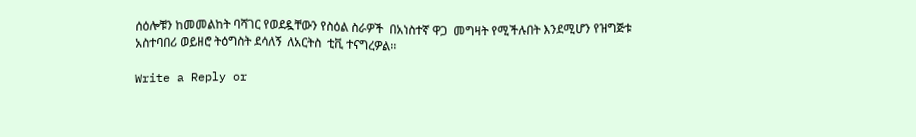ሰዕሎቹን ከመመልከት ባሻገር የወደዷቸውን የስዕል ስራዎች  በአነስተኛ ዋጋ  መግዛት የሚችሉበት እንደሚሆን የዝግጅቱ አስተባበሪ ወይዘሮ ትዕግስት ደሳለኝ  ለአርትስ  ቲቪ ተናግረዎል፡፡

Write a Reply or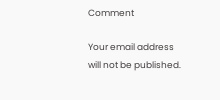Comment

Your email address will not be published.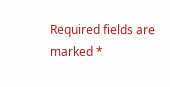Required fields are marked *